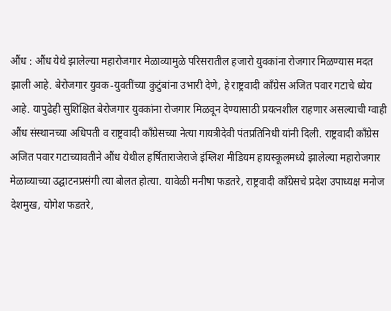औंध : औंध येथे झालेल्या महारोजगार मेळाव्यामुळे परिसरातील हजारो युवकांना रोजगार मिळण्यास मदत झाली आहे. बेरोजगार युवक-युवतींच्या कुटुंबांना उभारी देणे, हे राष्ट्रवादी काँग्रेस अजित पवार गटाचे ध्येय आहे. यापुढेही सुशिक्षित बेरोजगार युवकांना रोजगार मिळवून देण्यासाठी प्रयत्नशील राहणार असल्याची ग्वाही औंध संस्थानच्या अधिपती व राष्ट्रवादी काँग्रेसच्या नेत्या गायत्रीदेवी पंतप्रतिनिधी यांनी दिली. राष्ट्रवादी काँग्रेस अजित पवार गटाच्यावतीने औंध येथील हर्षिताराजेराजे इंग्लिश मीडियम हायस्कूलमध्ये झालेल्या महारोजगार मेळाव्याच्या उद्घाटनप्रसंगी त्या बोलत होत्या. यावेळी मनीषा फडतरे, राष्ट्रवादी काँग्रेसचे प्रदेश उपाध्यक्ष मनोज देशमुख, योगेश फडतरे,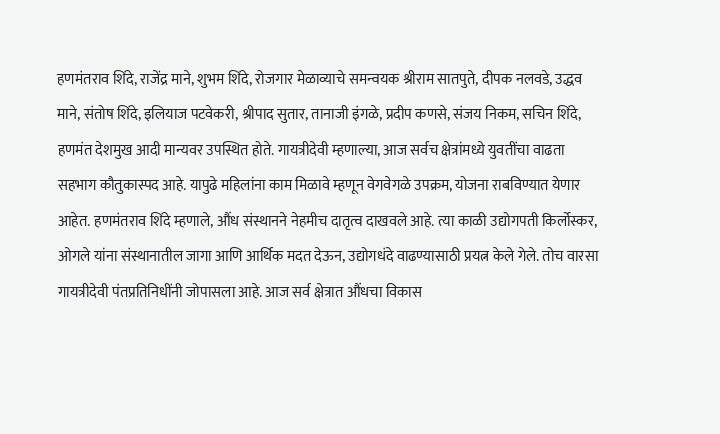हणमंतराव शिंदे, राजेंद्र माने, शुभम शिंदे, रोजगार मेळाव्याचे समन्वयक श्रीराम सातपुते, दीपक नलवडे, उद्धव माने, संतोष शिंदे, इलियाज पटवेकरी, श्रीपाद सुतार, तानाजी इंगळे, प्रदीप कणसे, संजय निकम, सचिन शिंदे, हणमंत देशमुख आदी मान्यवर उपस्थित होते. गायत्रीदेवी म्हणाल्या, आज सर्वच क्षेत्रांमध्ये युवतींचा वाढता सहभाग कौतुकास्पद आहे. यापुढे महिलांना काम मिळावे म्हणून वेगवेगळे उपक्रम, योजना राबविण्यात येणार आहेत. हणमंतराव शिंदे म्हणाले, औंध संस्थानने नेहमीच दातृत्व दाखवले आहे. त्या काळी उद्योगपती किर्लोस्कर, ओगले यांना संस्थानातील जागा आणि आर्थिक मदत देऊन, उद्योगधंदे वाढण्यासाठी प्रयत्न केले गेले. तोच वारसा गायत्रीदेवी पंतप्रतिनिधींनी जोपासला आहे. आज सर्व क्षेत्रात औंधचा विकास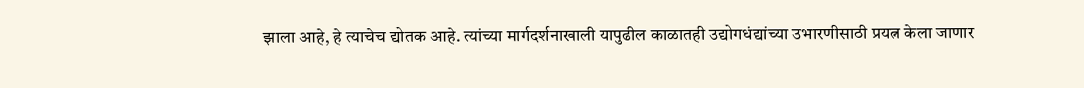झाला आहे, हे त्याचेच द्योतक आहे. त्यांच्या मार्गदर्शनाखाली यापुढील काळातही उद्योगधंद्यांच्या उभारणीसाठी प्रयत्न केला जाणार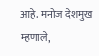आहे. मनोज देशमुख म्हणाले,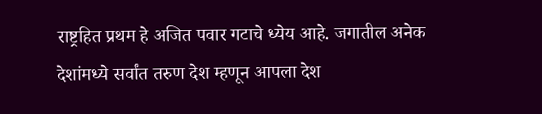राष्ट्रहित प्रथम हे अजित पवार गटाचे ध्येय आहे. जगातील अनेक देशांमध्ये सर्वांत तरुण देश म्हणून आपला देश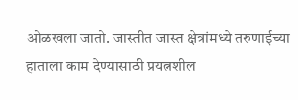ओळखला जातो. जास्तीत जास्त क्षेत्रांमध्ये तरुणाईच्या हाताला काम देण्यासाठी प्रयत्नशील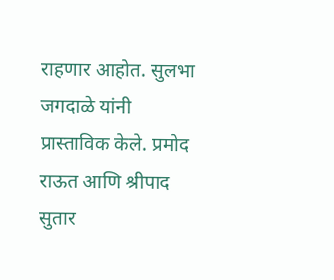राहणार आहोत. सुलभा जगदाळे यांनी प्रास्ताविक केले. प्रमोद राऊत आणि श्रीपाद सुतार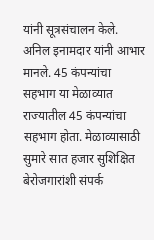यांनी सूत्रसंचालन केले. अनिल इनामदार यांनी आभार मानले. 45 कंपन्यांचा सहभाग या मेळाव्यात राज्यातील 45 कंपन्यांचा सहभाग होता. मेळाव्यासाठी सुमारे सात हजार सुशिक्षित बेरोजगारांशी संपर्क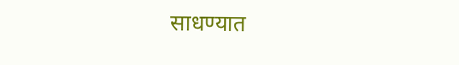साधण्यात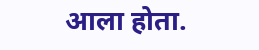आला होता.